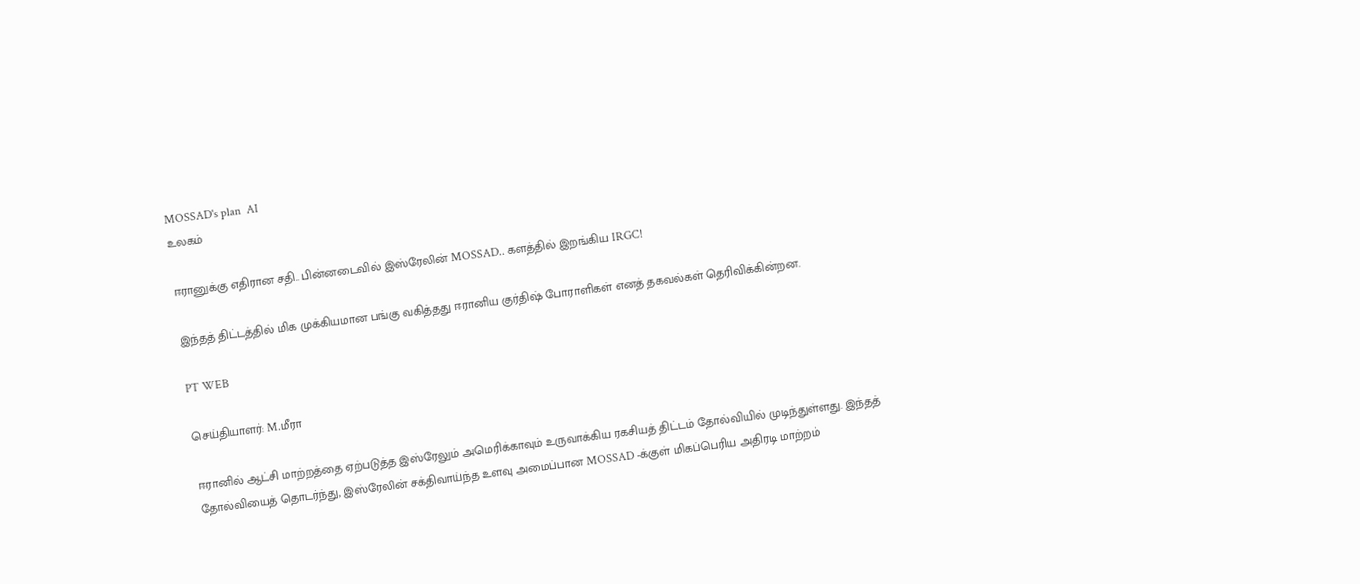MOSSAD's plan  AI
உலகம்

ஈரானுக்கு எதிரான சதி.. பின்னடைவில் இஸ்ரேலின் MOSSAD.. களத்தில் இறங்கிய IRGC!

இந்தத் திட்டத்தில் மிக முக்கியமான பங்கு வகித்தது ஈரானிய குர்திஷ் போராளிகள் எனத் தகவல்கள் தெரிவிக்கின்றன.

PT WEB

செய்தியாளர்: M.மீரா

ஈரானில் ஆட்சி மாற்றத்தை ஏற்படுத்த இஸ்ரேலும் அமெரிக்காவும் உருவாக்கிய ரகசியத் திட்டம் தோல்வியில் முடிந்துள்ளது. இந்தத் தோல்வியைத் தொடர்ந்து, இஸ்ரேலின் சக்திவாய்ந்த உளவு அமைப்பான MOSSAD -க்குள் மிகப்பெரிய அதிரடி மாற்றம்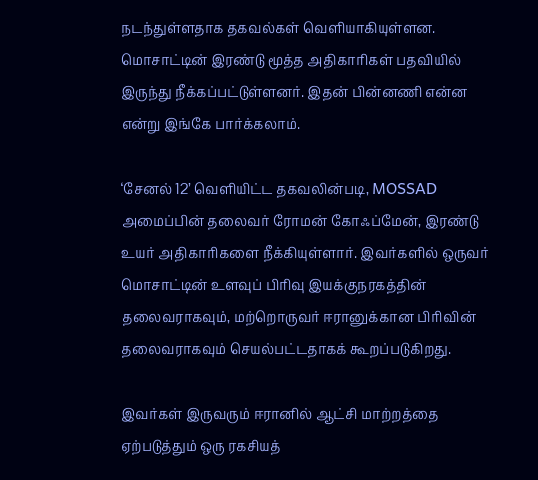நடந்துள்ளதாக தகவல்கள் வெளியாகியுள்ளன. மொசாட்டின் இரண்டு மூத்த அதிகாரிகள் பதவியில் இருந்து நீக்கப்பட்டுள்ளனர். இதன் பின்னணி என்ன என்று இங்கே பார்க்கலாம்.

‘சேனல் 12’ வெளியிட்ட தகவலின்படி, MOSSAD அமைப்பின் தலைவர் ரோமன் கோஃப்மேன், இரண்டு உயர் அதிகாரிகளை நீக்கியுள்ளார். இவர்களில் ஒருவர் மொசாட்டின் உளவுப் பிரிவு இயக்குநரகத்தின் தலைவராகவும், மற்றொருவர் ஈரானுக்கான பிரிவின் தலைவராகவும் செயல்பட்டதாகக் கூறப்படுகிறது.

இவர்கள் இருவரும் ஈரானில் ஆட்சி மாற்றத்தை ஏற்படுத்தும் ஒரு ரகசியத்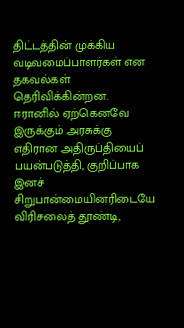திட்டத்தின் முக்கிய வடிவமைப்பாளர்கள் என தகவல்கள் தெரிவிக்கின்றன. ஈரானில் ஏற்கெனவே இருக்கும் அரசுக்கு எதிரான அதிருப்தியைப் பயன்படுத்தி, குறிப்பாக இனச் சிறுபான்மையினரிடையே விரிசலைத் தூண்டி,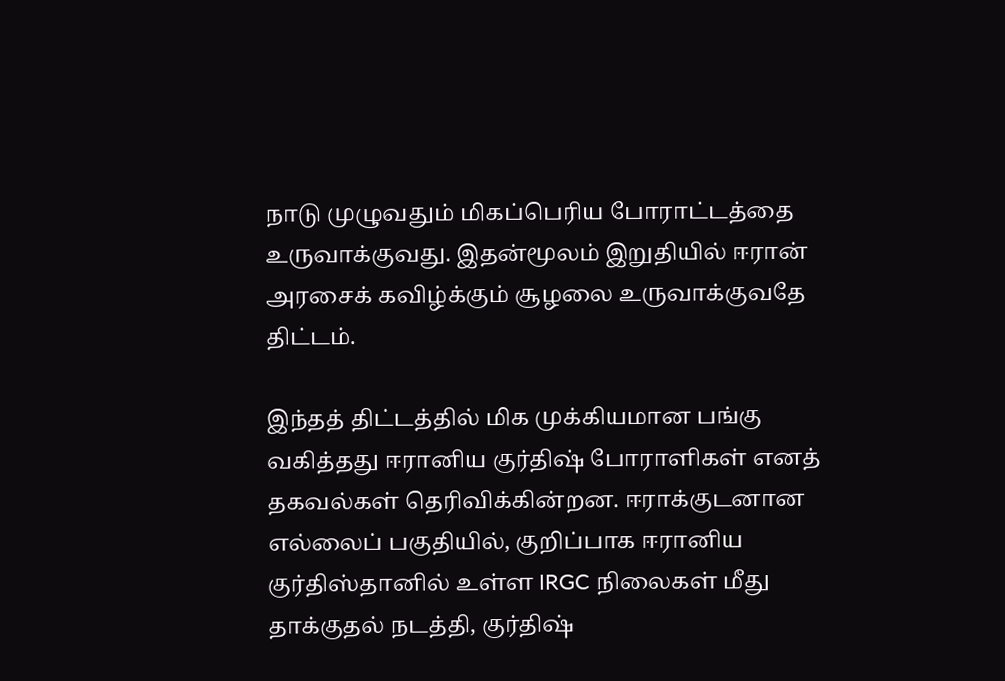நாடு முழுவதும் மிகப்பெரிய போராட்டத்தை உருவாக்குவது. இதன்மூலம் இறுதியில் ஈரான் அரசைக் கவிழ்க்கும் சூழலை உருவாக்குவதே திட்டம்.

இந்தத் திட்டத்தில் மிக முக்கியமான பங்கு வகித்தது ஈரானிய குர்திஷ் போராளிகள் எனத் தகவல்கள் தெரிவிக்கின்றன. ஈராக்குடனான எல்லைப் பகுதியில், குறிப்பாக ஈரானிய குர்திஸ்தானில் உள்ள IRGC நிலைகள் மீது தாக்குதல் நடத்தி, குர்திஷ்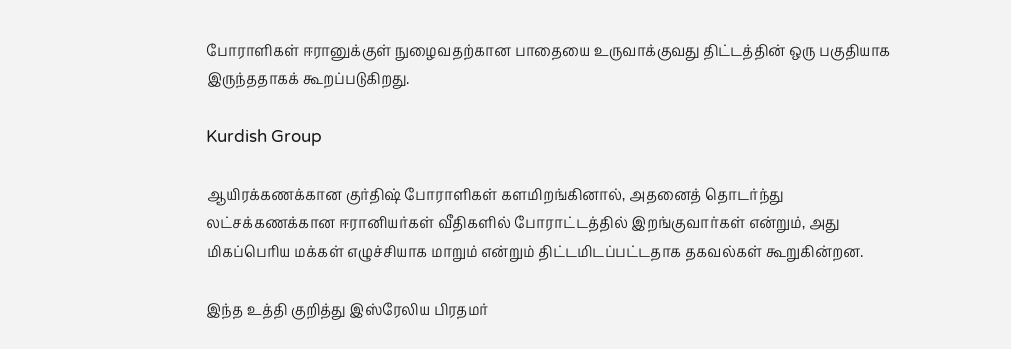போராளிகள் ஈரானுக்குள் நுழைவதற்கான பாதையை உருவாக்குவது திட்டத்தின் ஒரு பகுதியாக இருந்ததாகக் கூறப்படுகிறது.

Kurdish Group

ஆயிரக்கணக்கான குர்திஷ் போராளிகள் களமிறங்கினால், அதனைத் தொடர்ந்து லட்சக்கணக்கான ஈரானியர்கள் வீதிகளில் போராட்டத்தில் இறங்குவார்கள் என்றும், அது மிகப்பெரிய மக்கள் எழுச்சியாக மாறும் என்றும் திட்டமிடப்பட்டதாக தகவல்கள் கூறுகின்றன.

இந்த உத்தி குறித்து இஸ்ரேலிய பிரதமர்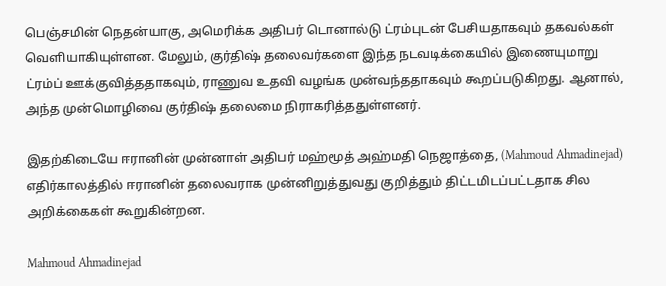பெஞ்சமின் நெதன்யாகு, அமெரிக்க அதிபர் டொனால்டு ட்ரம்புடன் பேசியதாகவும் தகவல்கள் வெளியாகியுள்ளன. மேலும், குர்திஷ் தலைவர்களை இந்த நடவடிக்கையில் இணையுமாறு ட்ரம்ப் ஊக்குவித்ததாகவும், ராணுவ உதவி வழங்க முன்வந்ததாகவும் கூறப்படுகிறது. ஆனால், அந்த முன்மொழிவை குர்திஷ் தலைமை நிராகரித்ததுள்ளனர்.

இதற்கிடையே ஈரானின் முன்னாள் அதிபர் மஹ்மூத் அஹ்மதி நெஜாத்தை, (Mahmoud Ahmadinejad) எதிர்காலத்தில் ஈரானின் தலைவராக முன்னிறுத்துவது குறித்தும் திட்டமிடப்பட்டதாக சில அறிக்கைகள் கூறுகின்றன.

Mahmoud Ahmadinejad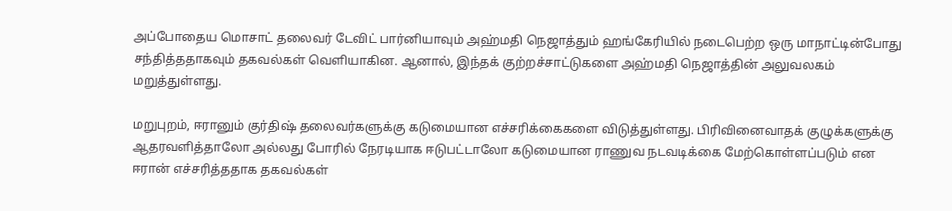அப்போதைய மொசாட் தலைவர் டேவிட் பார்னியாவும் அஹ்மதி நெஜாத்தும் ஹங்கேரியில் நடைபெற்ற ஒரு மாநாட்டின்போது சந்தித்ததாகவும் தகவல்கள் வெளியாகின. ஆனால், இந்தக் குற்றச்சாட்டுகளை அஹ்மதி நெஜாத்தின் அலுவலகம் மறுத்துள்ளது.

மறுபுறம், ஈரானும் குர்திஷ் தலைவர்களுக்கு கடுமையான எச்சரிக்கைகளை விடுத்துள்ளது. பிரிவினைவாதக் குழுக்களுக்கு ஆதரவளித்தாலோ அல்லது போரில் நேரடியாக ஈடுபட்டாலோ கடுமையான ராணுவ நடவடிக்கை மேற்கொள்ளப்படும் என ஈரான் எச்சரித்ததாக தகவல்கள்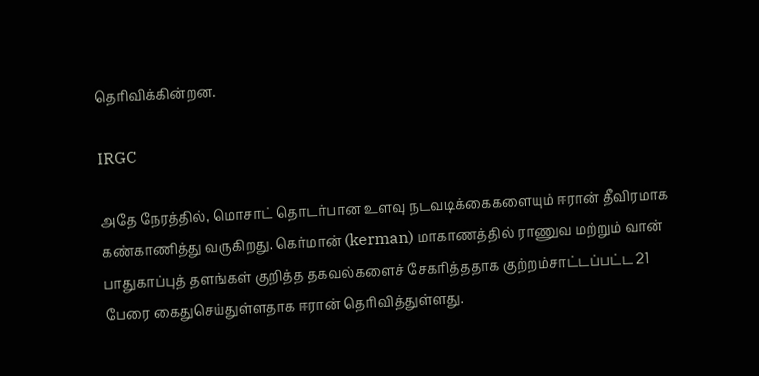தெரிவிக்கின்றன.

IRGC

அதே நேரத்தில், மொசாட் தொடர்பான உளவு நடவடிக்கைகளையும் ஈரான் தீவிரமாக கண்காணித்து வருகிறது. கெர்மான் (kerman) மாகாணத்தில் ராணுவ மற்றும் வான் பாதுகாப்புத் தளங்கள் குறித்த தகவல்களைச் சேகரித்ததாக குற்றம்சாட்டப்பட்ட 21 பேரை கைதுசெய்துள்ளதாக ஈரான் தெரிவித்துள்ளது.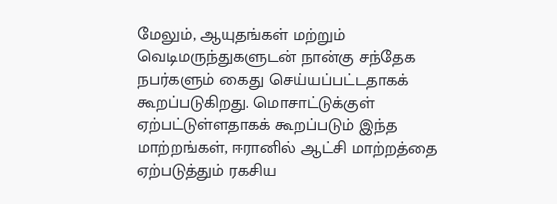மேலும், ஆயுதங்கள் மற்றும் வெடிமருந்துகளுடன் நான்கு சந்தேக நபர்களும் கைது செய்யப்பட்டதாகக் கூறப்படுகிறது. மொசாட்டுக்குள் ஏற்பட்டுள்ளதாகக் கூறப்படும் இந்த மாற்றங்கள், ஈரானில் ஆட்சி மாற்றத்தை ஏற்படுத்தும் ரகசிய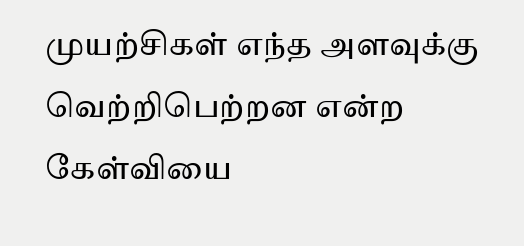முயற்சிகள் எந்த அளவுக்கு வெற்றிபெற்றன என்ற கேள்வியை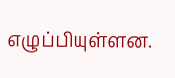எழுப்பியுள்ளன.